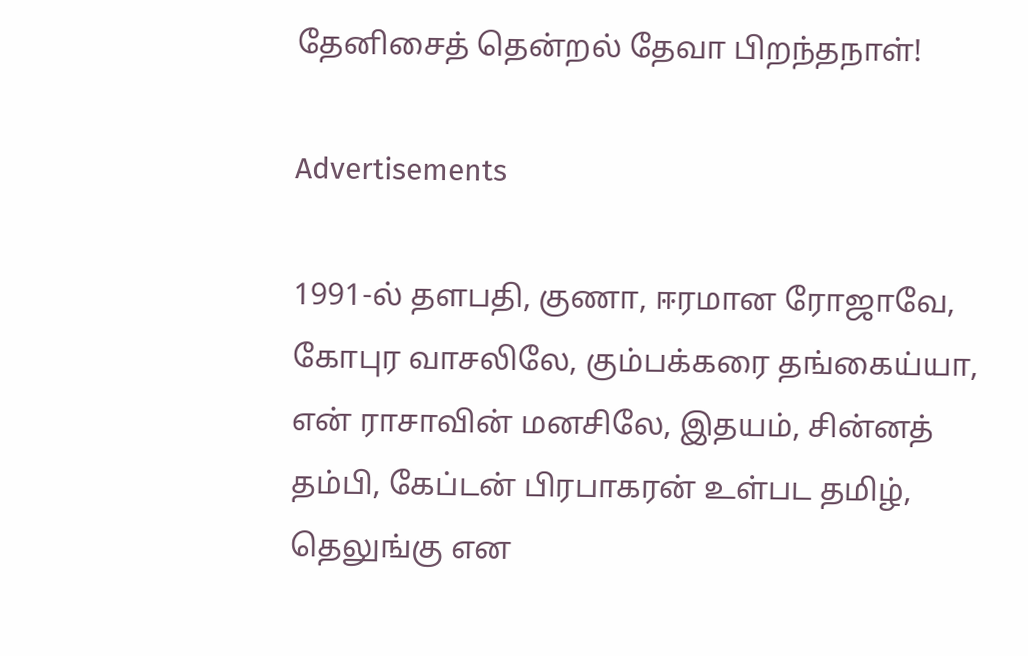தேனிசைத் தென்றல் தேவா பிறந்தநாள்!

Advertisements

1991-ல் தளபதி, குணா, ஈரமான ரோஜாவே, கோபுர வாசலிலே, கும்பக்கரை தங்கைய்யா, என் ராசாவின் மனசிலே, இதயம், சின்னத் தம்பி, கேப்டன் பிரபாகரன் உள்பட தமிழ், தெலுங்கு என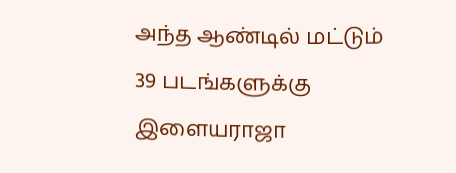அந்த ஆண்டில் மட்டும் 39 படங்களுக்கு இளையராஜா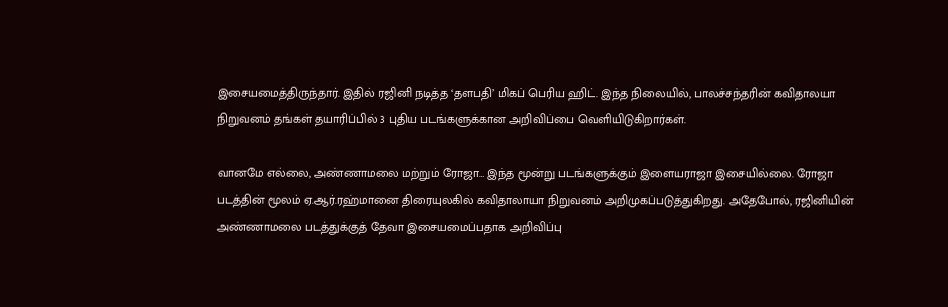இசையமைத்திருந்தார். இதில் ரஜினி நடித்த ‘தளபதி’ மிகப் பெரிய ஹிட். இந்த நிலையில், பாலச்சந்தரின் கவிதாலயா நிறுவனம் தங்கள் தயாரிப்பில் 3 புதிய படங்களுக்கான அறிவிப்பை வெளியிடுகிறார்கள்.

வானமே எல்லை, அண்ணாமலை மற்றும் ரோஜா… இந்த மூன்று படங்களுக்கும் இளையராஜா இசையில்லை. ரோஜா படத்தின் மூலம் ஏ.ஆர்.ரஹ்மானை திரையுலகில் கவிதாலாயா நிறுவனம் அறிமுகப்படுத்துகிறது. அதேபோல், ரஜினியின் அண்ணாமலை படத்துக்குத் தேவா இசையமைப்பதாக அறிவிப்பு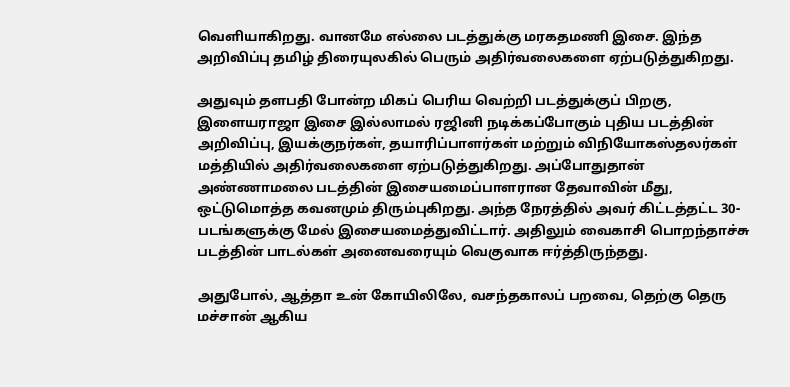வெளியாகிறது. வானமே எல்லை படத்துக்கு மரகதமணி இசை. இந்த அறிவிப்பு தமிழ் திரையுலகில் பெரும் அதிர்வலைகளை ஏற்படுத்துகிறது.

அதுவும் தளபதி போன்ற மிகப் பெரிய வெற்றி படத்துக்குப் பிறகு, இளையராஜா இசை இல்லாமல் ரஜினி நடிக்கப்போகும் புதிய படத்தின் அறிவிப்பு, இயக்குநர்கள், தயாரிப்பாளர்கள் மற்றும் விநியோகஸ்தலர்கள் மத்தியில் அதிர்வலைகளை ஏற்படுத்துகிறது. அப்போதுதான் அண்ணாமலை படத்தின் இசையமைப்பாளரான தேவாவின் மீது, ஒட்டுமொத்த கவனமும் திரும்புகிறது. அந்த நேரத்தில் அவர் கிட்டத்தட்ட 30-படங்களுக்கு மேல் இசையமைத்துவிட்டார். அதிலும் வைகாசி பொறந்தாச்சு படத்தின் பாடல்கள் அனைவரையும் வெகுவாக ஈர்த்திருந்தது.

அதுபோல், ஆத்தா உன் கோயிலிலே, வசந்தகாலப் பறவை, தெற்கு தெரு மச்சான் ஆகிய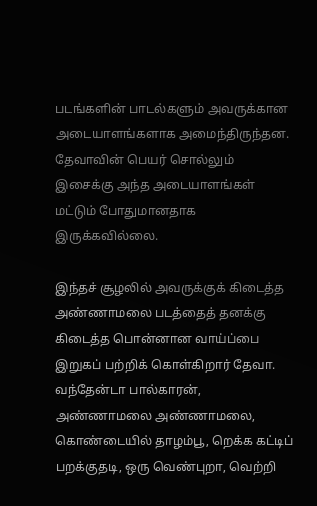படங்களின் பாடல்களும் அவருக்கான அடையாளங்களாக அமைந்திருந்தன. தேவாவின் பெயர் சொல்லும் இசைக்கு அந்த அடையாளங்கள் மட்டும் போதுமானதாக இருக்கவில்லை.

இந்தச் சூழலில் அவருக்குக் கிடைத்த அண்ணாமலை படத்தைத் தனக்கு கிடைத்த பொன்னான வாய்ப்பை இறுகப் பற்றிக் கொள்கிறார் தேவா. வந்தேன்டா பால்காரன், அண்ணாமலை அண்ணாமலை, கொண்டையில் தாழம்பூ, றெக்க கட்டிப் பறக்குதடி, ஒரு வெண்புறா, வெற்றி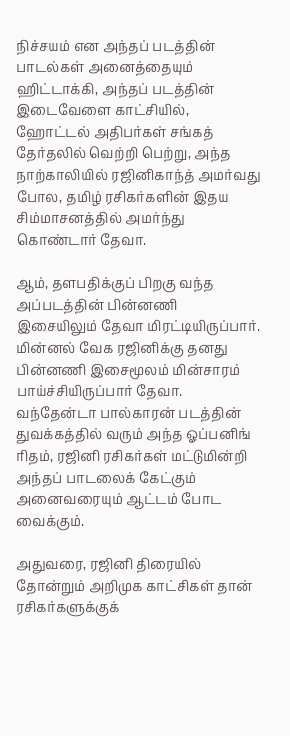நிச்சயம் என அந்தப் படத்தின் பாடல்கள் அனைத்தையும் ஹிட்டாக்கி, அந்தப் படத்தின் இடைவேளை காட்சியில், ஹோட்டல் அதிபர்கள் சங்கத் தேர்தலில் வெற்றி பெற்று, அந்த நாற்காலியில் ரஜினிகாந்த் அமர்வது போல, தமிழ் ரசிகர்களின் இதய சிம்மாசனத்தில் அமர்ந்து கொண்டார் தேவா.

ஆம், தளபதிக்குப் பிறகு வந்த அப்படத்தின் பின்னணி இசையிலும் தேவா மிரட்டியிருப்பார். மின்னல் வேக ரஜினிக்கு தனது பின்னணி இசைமூலம் மின்சாரம் பாய்ச்சியிருப்பார் தேவா. வந்தேன்டா பால்காரன் படத்தின் துவக்கத்தில் வரும் அந்த ஓப்பனிங் ரிதம், ரஜினி ரசிகர்கள் மட்டுமின்றி அந்தப் பாடலைக் கேட்கும் அனைவரையும் ஆட்டம் போட வைக்கும்.

அதுவரை, ரஜினி திரையில் தோன்றும் அறிமுக காட்சிகள் தான் ரசிகர்களுக்குக்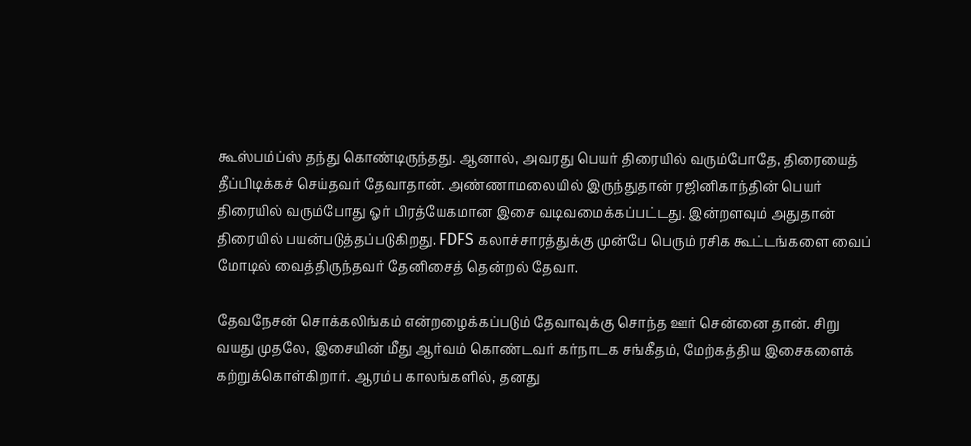கூஸ்பம்ப்ஸ் தந்து கொண்டிருந்தது. ஆனால், அவரது பெயர் திரையில் வரும்போதே, திரையைத் தீப்பிடிக்கச் செய்தவர் தேவாதான். அண்ணாமலையில் இருந்துதான் ரஜினிகாந்தின் பெயர் திரையில் வரும்போது ஓர் பிரத்யேகமான இசை வடிவமைக்கப்பட்டது. இன்றளவும் அதுதான் திரையில் பயன்படுத்தப்படுகிறது. FDFS கலாச்சாரத்துக்கு முன்பே பெரும் ரசிக கூட்டங்களை வைப் மோடில் வைத்திருந்தவர் தேனிசைத் தென்றல் தேவா.

தேவநேசன் சொக்கலிங்கம் என்றழைக்கப்படும் தேவாவுக்கு சொந்த ஊர் சென்னை தான். சிறு வயது முதலே, இசையின் மீது ஆர்வம் கொண்டவர் கர்நாடக சங்கீதம், மேற்கத்திய இசைகளைக் கற்றுக்கொள்கிறார். ஆரம்ப காலங்களில், தனது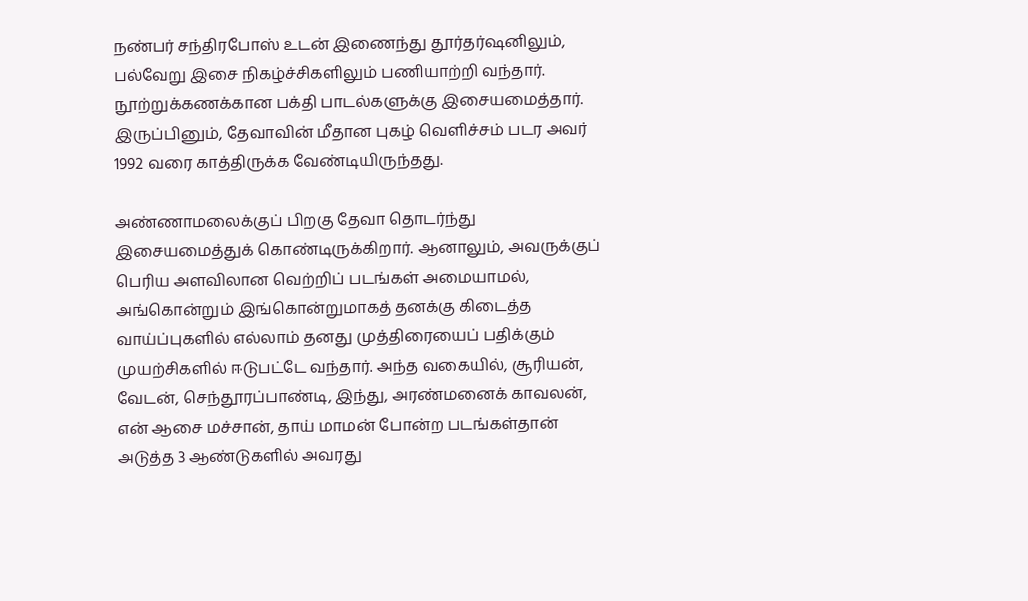நண்பர் சந்திரபோஸ் உடன் இணைந்து தூர்தர்ஷனிலும், பல்வேறு இசை நிகழ்ச்சிகளிலும் பணியாற்றி வந்தார். நூற்றுக்கணக்கான பக்தி பாடல்களுக்கு இசையமைத்தார். இருப்பினும், தேவாவின் மீதான புகழ் வெளிச்சம் படர அவர் 1992 வரை காத்திருக்க வேண்டியிருந்தது.

அண்ணாமலைக்குப் பிறகு தேவா தொடர்ந்து இசையமைத்துக் கொண்டிருக்கிறார். ஆனாலும், அவருக்குப் பெரிய அளவிலான வெற்றிப் படங்கள் அமையாமல், அங்கொன்றும் இங்கொன்றுமாகத் தனக்கு கிடைத்த வாய்ப்புகளில் எல்லாம் தனது முத்திரையைப் பதிக்கும் முயற்சிகளில் ஈடுபட்டே வந்தார். அந்த வகையில், சூரியன், வேடன், செந்தூரப்பாண்டி, இந்து, அரண்மனைக் காவலன், என் ஆசை மச்சான், தாய் மாமன் போன்ற படங்கள்தான் அடுத்த 3 ஆண்டுகளில் அவரது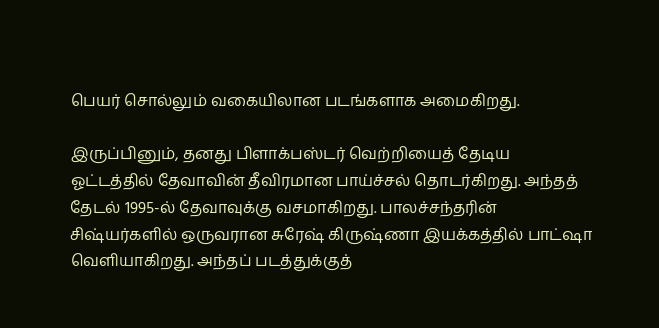பெயர் சொல்லும் வகையிலான படங்களாக அமைகிறது.

இருப்பினும், தனது பிளாக்பஸ்டர் வெற்றியைத் தேடிய ஓட்டத்தில் தேவாவின் தீவிரமான பாய்ச்சல் தொடர்கிறது. அந்தத் தேடல் 1995-ல் தேவாவுக்கு வசமாகிறது. பாலச்சந்தரின் சிஷ்யர்களில் ஒருவரான சுரேஷ் கிருஷ்ணா இயக்கத்தில் பாட்ஷா வெளியாகிறது. அந்தப் படத்துக்குத்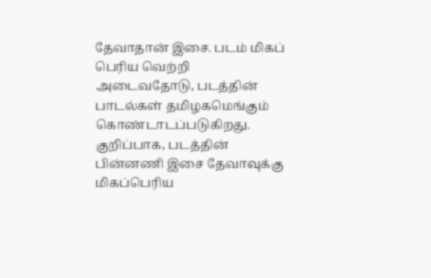தேவாதான் இசை. படம் மிகப் பெரிய வெற்றி அடைவதோடு, படத்தின் பாடல்கள் தமிழகமெங்கும் கொண்டாடப்படுகிறது. குறிப்பாக, படத்தின் பின்னணி இசை தேவாவுக்கு மிகப்பெரிய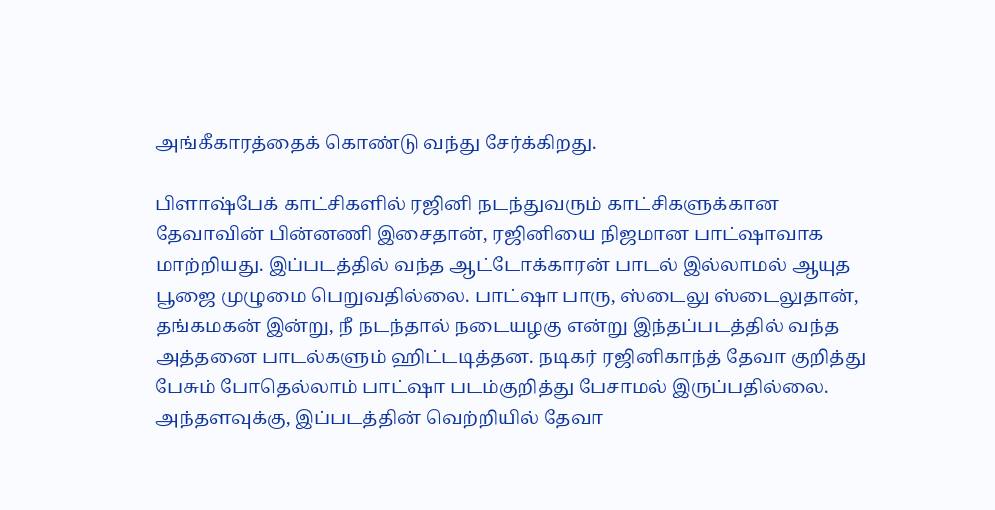அங்கீகாரத்தைக் கொண்டு வந்து சேர்க்கிறது.

பிளாஷ்பேக் காட்சிகளில் ரஜினி நடந்துவரும் காட்சிகளுக்கான தேவாவின் பின்னணி இசைதான், ரஜினியை நிஜமான பாட்ஷாவாக மாற்றியது. இப்படத்தில் வந்த ஆட்டோக்காரன் பாடல் இல்லாமல் ஆயுத பூஜை முழுமை பெறுவதில்லை. பாட்ஷா பாரு, ஸ்டைலு ஸ்டைலுதான், தங்கமகன் இன்று, நீ நடந்தால் நடையழகு என்று இந்தப்படத்தில் வந்த அத்தனை பாடல்களும் ஹிட்டடித்தன. நடிகர் ரஜினிகாந்த் தேவா குறித்து பேசும் போதெல்லாம் பாட்ஷா படம்குறித்து பேசாமல் இருப்பதில்லை. அந்தளவுக்கு, இப்படத்தின் வெற்றியில் தேவா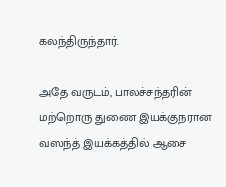கலந்திருந்தார்.

அதே வருடம், பாலச்சந்தரின் மற்றொரு துணை இயக்குநரான வஸந்த் இயக்கத்தில் ஆசை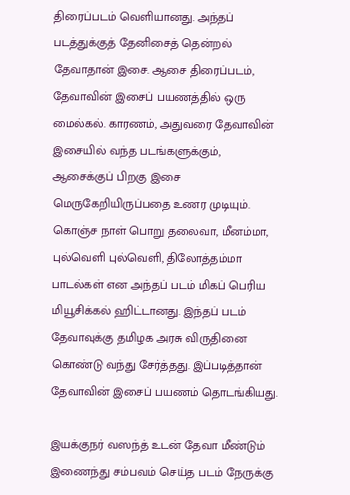திரைப்படம் வெளியானது. அந்தப் படத்துக்குத் தேனிசைத் தென்றல் தேவாதான் இசை. ஆசை திரைப்படம், தேவாவின் இசைப் பயணத்தில் ஒரு மைல்கல். காரணம், அதுவரை தேவாவின் இசையில் வந்த படங்களுக்கும், ஆசைக்குப் பிறகு இசை மெருகேறியிருப்பதை உணர முடியும். கொஞ்ச நாள் பொறு தலைவா, மீனம்மா, புல்வெளி புல்வெளி, திலோத்தம்மா பாடல்கள் என அந்தப் படம் மிகப் பெரிய மியூசிக்கல் ஹிட்டானது. இந்தப் படம் தேவாவுக்கு தமிழக அரசு விருதினை கொண்டு வந்து சேர்த்தது. இப்படித்தான் தேவாவின் இசைப் பயணம் தொடங்கியது.

இயக்குநர் வஸந்த் உடன் தேவா மீண்டும் இணைந்து சம்பவம் செய்த படம் நேருக்கு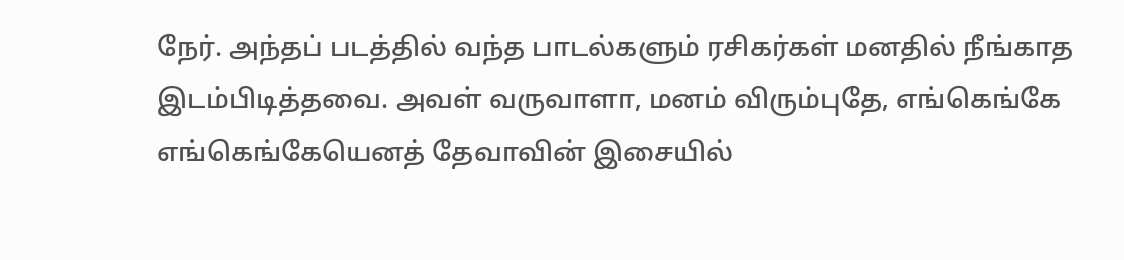நேர். அந்தப் படத்தில் வந்த பாடல்களும் ரசிகர்கள் மனதில் நீங்காத இடம்பிடித்தவை. அவள் வருவாளா, மனம் விரும்புதே, எங்கெங்கே எங்கெங்கேயெனத் தேவாவின் இசையில்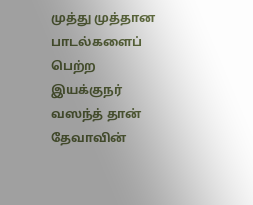முத்து முத்தான பாடல்களைப் பெற்ற இயக்குநர் வஸந்த் தான் தேவாவின்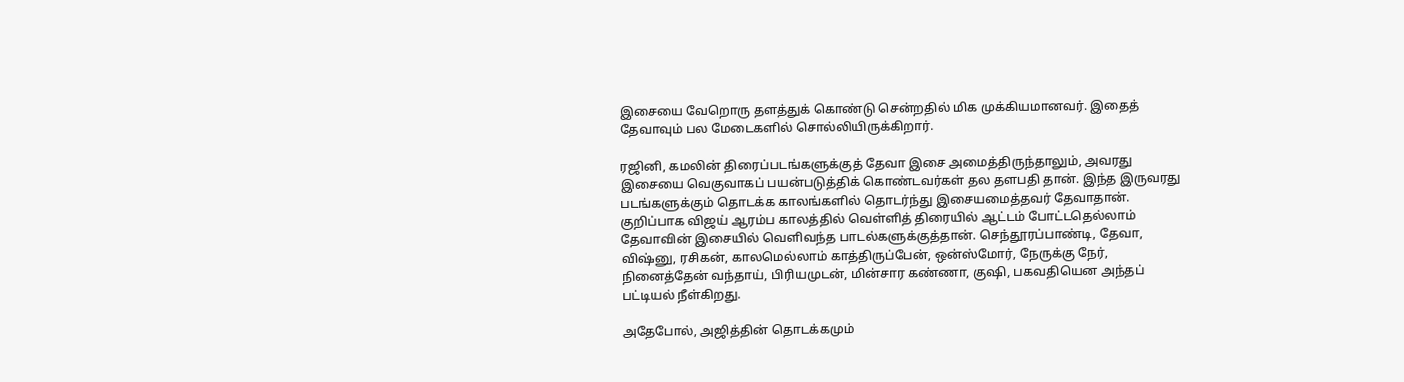இசையை வேறொரு தளத்துக் கொண்டு சென்றதில் மிக முக்கியமானவர். இதைத் தேவாவும் பல மேடைகளில் சொல்லியிருக்கிறார்.

ரஜினி, கமலின் திரைப்படங்களுக்குத் தேவா இசை அமைத்திருந்தாலும், அவரது இசையை வெகுவாகப் பயன்படுத்திக் கொண்டவர்கள் தல தளபதி தான். இந்த இருவரது படங்களுக்கும் தொடக்க காலங்களில் தொடர்ந்து இசையமைத்தவர் தேவாதான். குறிப்பாக விஜய் ஆரம்ப காலத்தில் வெள்ளித் திரையில் ஆட்டம் போட்டதெல்லாம் தேவாவின் இசையில் வெளிவந்த பாடல்களுக்குத்தான். செந்தூரப்பாண்டி, தேவா, விஷ்னு, ரசிகன், காலமெல்லாம் காத்திருப்பேன், ஒன்ஸ்மோர், நேருக்கு நேர், நினைத்தேன் வந்தாய், பிரியமுடன், மின்சார கண்ணா, குஷி, பகவதியென அந்தப் பட்டியல் நீள்கிறது.

அதேபோல், அஜித்தின் தொடக்கமும்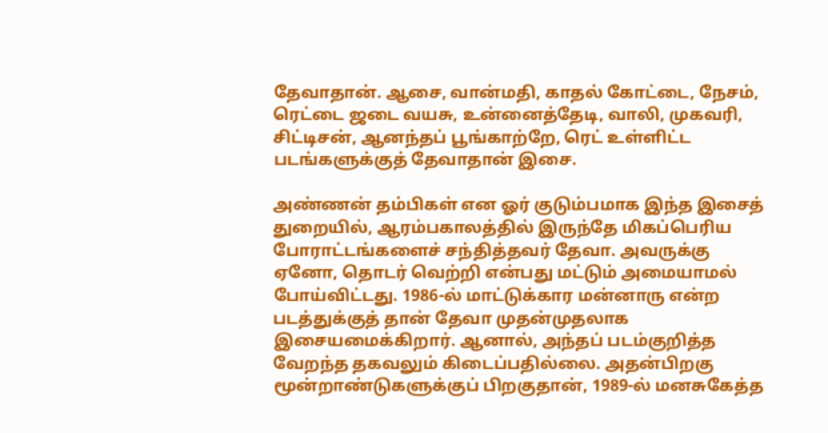தேவாதான். ஆசை, வான்மதி, காதல் கோட்டை, நேசம், ரெட்டை ஜடை வயசு, உன்னைத்தேடி, வாலி, முகவரி, சிட்டிசன், ஆனந்தப் பூங்காற்றே, ரெட் உள்ளிட்ட படங்களுக்குத் தேவாதான் இசை.

அண்ணன் தம்பிகள் என ஓர் குடும்பமாக இந்த இசைத் துறையில், ஆரம்பகாலத்தில் இருந்தே மிகப்பெரிய போராட்டங்களைச் சந்தித்தவர் தேவா. அவருக்கு ஏனோ, தொடர் வெற்றி என்பது மட்டும் அமையாமல் போய்விட்டது. 1986-ல் மாட்டுக்கார மன்னாரு என்ற படத்துக்குத் தான் தேவா முதன்முதலாக இசையமைக்கிறார். ஆனால், அந்தப் படம்குறித்த வேறந்த தகவலும் கிடைப்பதில்லை. அதன்பிறகு மூன்றாண்டுகளுக்குப் பிறகுதான், 1989-ல் மனசுகேத்த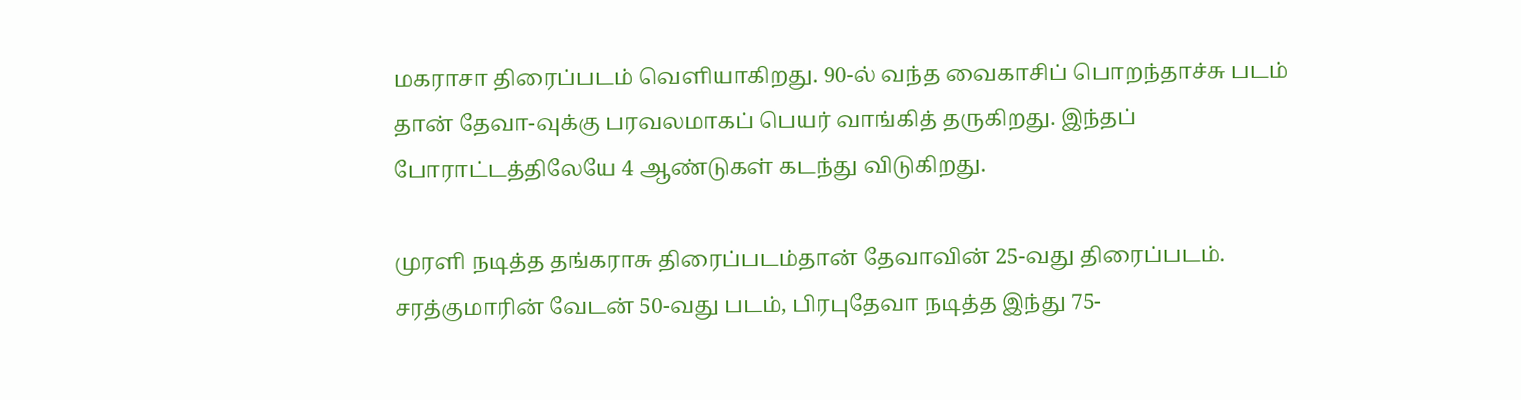மகராசா திரைப்படம் வெளியாகிறது. 90-ல் வந்த வைகாசிப் பொறந்தாச்சு படம் தான் தேவா-வுக்கு பரவலமாகப் பெயர் வாங்கித் தருகிறது. இந்தப் போராட்டத்திலேயே 4 ஆண்டுகள் கடந்து விடுகிறது.

முரளி நடித்த தங்கராசு திரைப்படம்தான் தேவாவின் 25-வது திரைப்படம். சரத்குமாரின் வேடன் 50-வது படம், பிரபுதேவா நடித்த இந்து 75-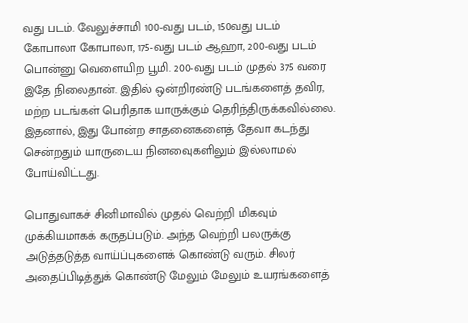வது படம். வேலுச்சாமி 100-வது படம், 150வது படம் கோபாலா கோபாலா, 175-வது படம் ஆஹா, 200-வது படம் பொன்னு வெளையிற பூமி. 200-வது படம் முதல் 375 வரை இதே நிலைதான். இதில் ஒன்றிரண்டு படங்களைத் தவிர, மற்ற படங்கள் பெரிதாக யாருக்கும் தெரிந்திருக்கவில்லை. இதனால், இது போன்ற சாதனைகளைத் தேவா கடந்து சென்றதும் யாருடைய நினவைுகளிலும் இல்லாமல் போய்விட்டது.

பொதுவாகச் சினிமாவில் முதல் வெற்றி மிகவும் முக்கியமாகக் கருதப்படும். அந்த வெற்றி பலருக்கு அடுத்தடுத்த வாய்ப்புகளைக் கொண்டு வரும். சிலர் அதைப்பிடித்துக் கொண்டு மேலும் மேலும் உயரங்களைத்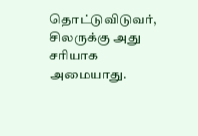தொட்டுவிடுவர், சிலருக்கு அது சரியாக அமையாது.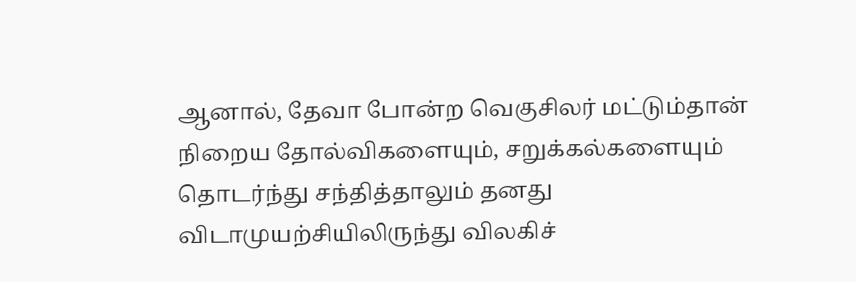ஆனால், தேவா போன்ற வெகுசிலர் மட்டும்தான் நிறைய தோல்விகளையும், சறுக்கல்களையும் தொடர்ந்து சந்தித்தாலும் தனது விடாமுயற்சியிலிருந்து விலகிச்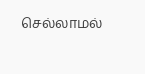செல்லாமல்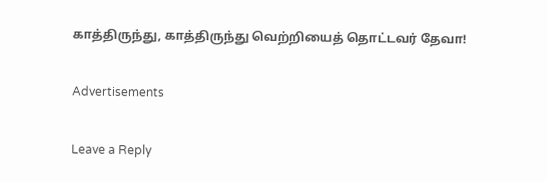காத்திருந்து, காத்திருந்து வெற்றியைத் தொட்டவர் தேவா!

Advertisements

Leave a Reply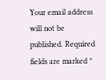Your email address will not be published. Required fields are marked *